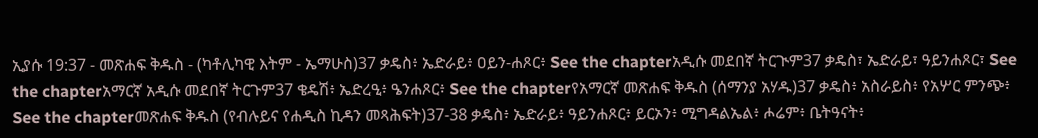ኢያሱ 19:37 - መጽሐፍ ቅዱስ - (ካቶሊካዊ እትም - ኤማሁስ)37 ቃዴስ፥ ኤድራይ፥ ዐይን-ሐጾር፥ See the chapterአዲሱ መደበኛ ትርጒም37 ቃዴስ፣ ኤድራይ፣ ዓይንሐጾር፣ See the chapterአማርኛ አዲሱ መደበኛ ትርጉም37 ቄዴሽ፥ ኤድረዒ፥ ዔንሐጾር፥ See the chapterየአማርኛ መጽሐፍ ቅዱስ (ሰማንያ አሃዱ)37 ቃዴስ፥ አስራይስ፥ የአሦር ምንጭ፥ See the chapterመጽሐፍ ቅዱስ (የብሉይና የሐዲስ ኪዳን መጻሕፍት)37-38 ቃዴስ፥ ኤድራይ፥ ዓይንሐጾር፥ ይርኦን፥ ሚግዳልኤል፥ ሖሬም፥ ቤትዓናት፥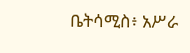ቤትሳሚስ፥ አሥራ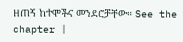ዘጠኝ ከተሞችና መንደሮቻቸው። See the chapter |